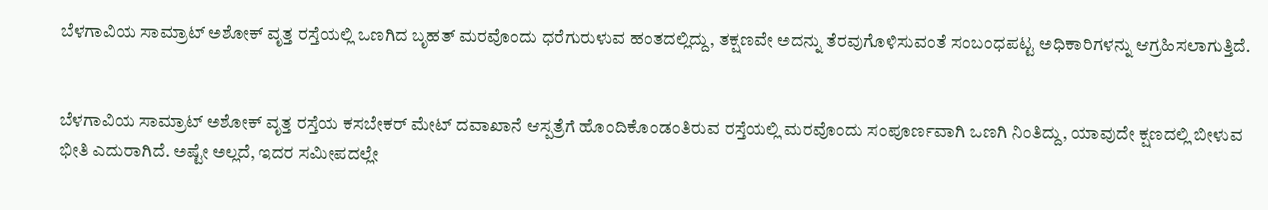ಬೆಳಗಾವಿಯ ಸಾಮ್ರಾಟ್ ಅಶೋಕ್ ವೃತ್ತ ರಸ್ತೆಯಲ್ಲಿ ಒಣಗಿದ ಬೃಹತ್ ಮರವೊಂದು ಧರೆಗುರುಳುವ ಹಂತದಲ್ಲಿದ್ದು, ತಕ್ಷಣವೇ ಅದನ್ನು ತೆರವುಗೊಳಿಸುವಂತೆ ಸಂಬಂಧಪಟ್ಟ ಅಧಿಕಾರಿಗಳನ್ನು ಆಗ್ರಹಿಸಲಾಗುತ್ತಿದೆ.


ಬೆಳಗಾವಿಯ ಸಾಮ್ರಾಟ್ ಅಶೋಕ್ ವೃತ್ತ ರಸ್ತೆಯ ಕಸಬೇಕರ್ ಮೇಟ್ ದವಾಖಾನೆ ಆಸ್ಪತ್ರೆಗೆ ಹೊಂದಿಕೊಂಡಂತಿರುವ ರಸ್ತೆಯಲ್ಲಿ ಮರವೊಂದು ಸಂಪೂರ್ಣವಾಗಿ ಒಣಗಿ ನಿಂತಿದ್ದು, ಯಾವುದೇ ಕ್ಷಣದಲ್ಲಿ ಬೀಳುವ ಭೀತಿ ಎದುರಾಗಿದೆ. ಅಷ್ಟೇ ಅಲ್ಲದೆ, ಇದರ ಸಮೀಪದಲ್ಲೇ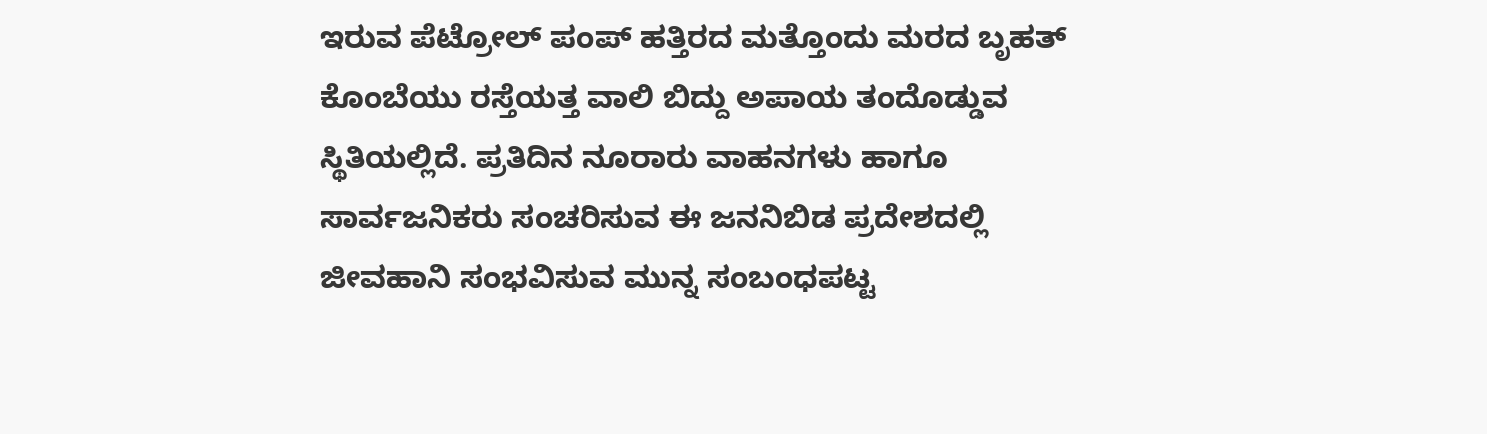ಇರುವ ಪೆಟ್ರೋಲ್ ಪಂಪ್ ಹತ್ತಿರದ ಮತ್ತೊಂದು ಮರದ ಬೃಹತ್ ಕೊಂಬೆಯು ರಸ್ತೆಯತ್ತ ವಾಲಿ ಬಿದ್ದು ಅಪಾಯ ತಂದೊಡ್ಡುವ ಸ್ಥಿತಿಯಲ್ಲಿದೆ. ಪ್ರತಿದಿನ ನೂರಾರು ವಾಹನಗಳು ಹಾಗೂ ಸಾರ್ವಜನಿಕರು ಸಂಚರಿಸುವ ಈ ಜನನಿಬಿಡ ಪ್ರದೇಶದಲ್ಲಿ ಜೀವಹಾನಿ ಸಂಭವಿಸುವ ಮುನ್ನ ಸಂಬಂಧಪಟ್ಟ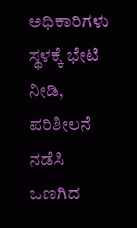ಅಧಿಕಾರಿಗಳು ಸ್ಥಳಕ್ಕೆ ಭೇಟಿ ನೀಡಿ, ಪರಿಶೀಲನೆ ನಡೆಸಿ ಒಣಗಿದ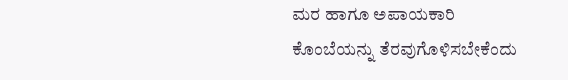ಮರ ಹಾಗೂ ಅಪಾಯಕಾರಿ ಕೊಂಬೆಯನ್ನು ತೆರವುಗೊಳಿಸಬೇಕೆಂದು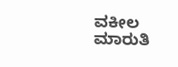ವಕೀಲ ಮಾರುತಿ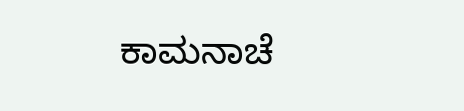ಕಾಮನಾಚೆ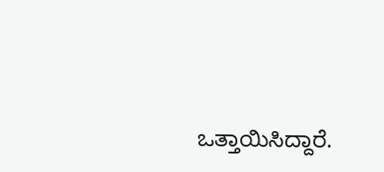ಒತ್ತಾಯಿಸಿದ್ದಾರೆ.